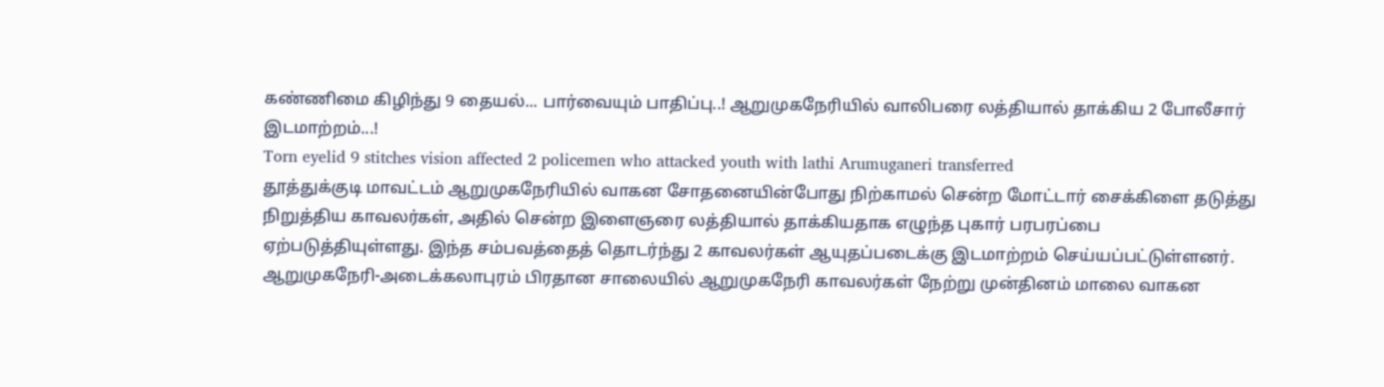கண்ணிமை கிழிந்து 9 தையல்... பார்வையும் பாதிப்பு..! ஆறுமுகநேரியில் வாலிபரை லத்தியால் தாக்கிய 2 போலீசார் இடமாற்றம்...!
Torn eyelid 9 stitches vision affected 2 policemen who attacked youth with lathi Arumuganeri transferred
தூத்துக்குடி மாவட்டம் ஆறுமுகநேரியில் வாகன சோதனையின்போது நிற்காமல் சென்ற மோட்டார் சைக்கிளை தடுத்து நிறுத்திய காவலர்கள், அதில் சென்ற இளைஞரை லத்தியால் தாக்கியதாக எழுந்த புகார் பரபரப்பை ஏற்படுத்தியுள்ளது. இந்த சம்பவத்தைத் தொடர்ந்து 2 காவலர்கள் ஆயுதப்படைக்கு இடமாற்றம் செய்யப்பட்டுள்ளனர்.
ஆறுமுகநேரி-அடைக்கலாபுரம் பிரதான சாலையில் ஆறுமுகநேரி காவலர்கள் நேற்று முன்தினம் மாலை வாகன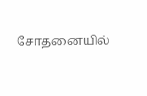சோதனையில்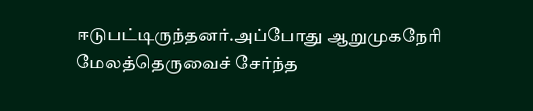ஈடுபட்டிருந்தனர்.அப்போது ஆறுமுகநேரி மேலத்தெருவைச் சேர்ந்த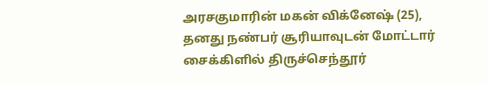அரசகுமாரின் மகன் விக்னேஷ் (25), தனது நண்பர் சூரியாவுடன் மோட்டார் சைக்கிளில் திருச்செந்தூர்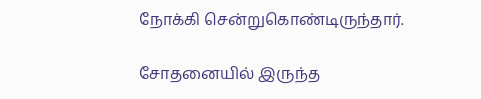நோக்கி சென்றுகொண்டிருந்தார்.

சோதனையில் இருந்த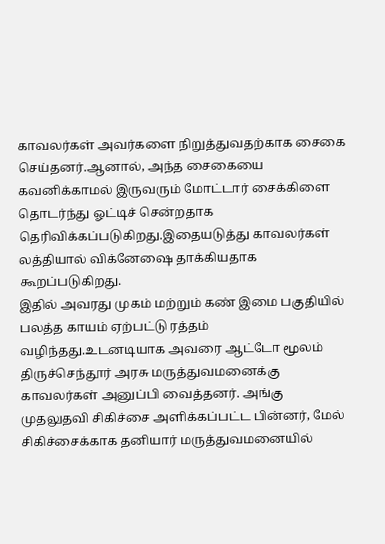காவலர்கள் அவர்களை நிறுத்துவதற்காக சைகை செய்தனர்.ஆனால், அந்த சைகையை கவனிக்காமல் இருவரும் மோட்டார் சைக்கிளை தொடர்ந்து ஓட்டிச் சென்றதாக தெரிவிக்கப்படுகிறது.இதையடுத்து காவலர்கள் லத்தியால் விக்னேஷை தாக்கியதாக கூறப்படுகிறது.
இதில் அவரது முகம் மற்றும் கண் இமை பகுதியில் பலத்த காயம் ஏற்பட்டு ரத்தம் வழிந்தது.உடனடியாக அவரை ஆட்டோ மூலம் திருச்செந்தூர் அரசு மருத்துவமனைக்கு காவலர்கள் அனுப்பி வைத்தனர். அங்கு முதலுதவி சிகிச்சை அளிக்கப்பட்ட பின்னர், மேல் சிகிச்சைக்காக தனியார் மருத்துவமனையில்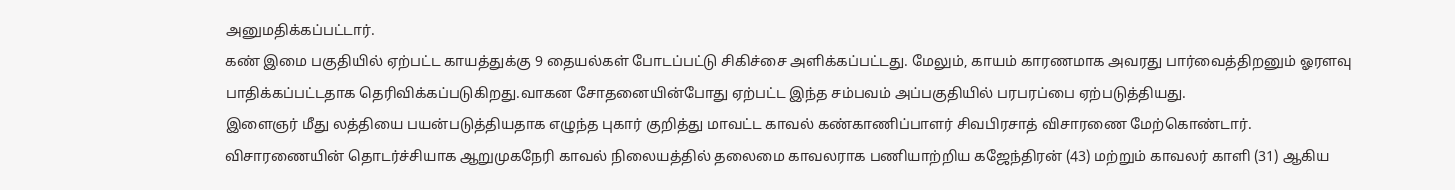அனுமதிக்கப்பட்டார்.
கண் இமை பகுதியில் ஏற்பட்ட காயத்துக்கு 9 தையல்கள் போடப்பட்டு சிகிச்சை அளிக்கப்பட்டது. மேலும், காயம் காரணமாக அவரது பார்வைத்திறனும் ஓரளவு பாதிக்கப்பட்டதாக தெரிவிக்கப்படுகிறது.வாகன சோதனையின்போது ஏற்பட்ட இந்த சம்பவம் அப்பகுதியில் பரபரப்பை ஏற்படுத்தியது.
இளைஞர் மீது லத்தியை பயன்படுத்தியதாக எழுந்த புகார் குறித்து மாவட்ட காவல் கண்காணிப்பாளர் சிவபிரசாத் விசாரணை மேற்கொண்டார்.
விசாரணையின் தொடர்ச்சியாக ஆறுமுகநேரி காவல் நிலையத்தில் தலைமை காவலராக பணியாற்றிய கஜேந்திரன் (43) மற்றும் காவலர் காளி (31) ஆகிய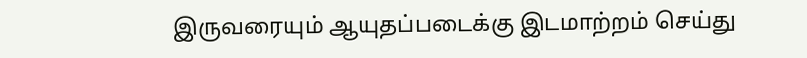இருவரையும் ஆயுதப்படைக்கு இடமாற்றம் செய்து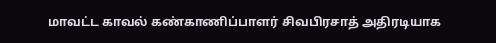மாவட்ட காவல் கண்காணிப்பாளர் சிவபிரசாத் அதிரடியாக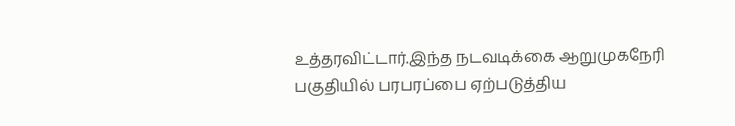உத்தரவிட்டார்.இந்த நடவடிக்கை ஆறுமுகநேரி பகுதியில் பரபரப்பை ஏற்படுத்திய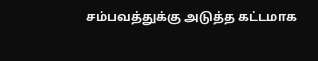சம்பவத்துக்கு அடுத்த கட்டமாக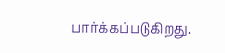பார்க்கப்படுகிறது.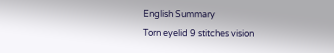English Summary
Torn eyelid 9 stitches vision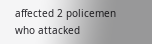affected 2 policemen who attacked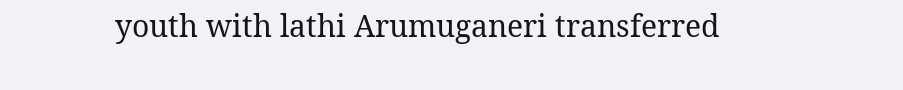youth with lathi Arumuganeri transferred